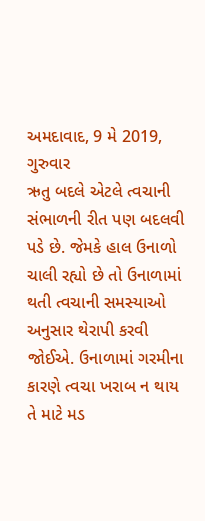અમદાવાદ, 9 મે 2019, ગુરુવાર
ઋતુ બદલે એટલે ત્વચાની સંભાળની રીત પણ બદલવી પડે છે. જેમકે હાલ ઉનાળો ચાલી રહ્યો છે તો ઉનાળામાં થતી ત્વચાની સમસ્યાઓ અનુસાર થેરાપી કરવી જોઈએ. ઉનાળામાં ગરમીના કારણે ત્વચા ખરાબ ન થાય તે માટે મડ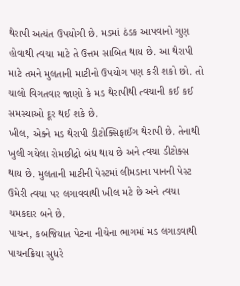થેરાપી અત્યંત ઉપયોગી છે. મડમાં ઠંડક આપવાનો ગુણ હોવાથી ત્વચા માટે તે ઉત્તમ સાબિત થાય છે. આ થેરાપી માટે તમને મુલતાની માટીનો ઉપયોગ પણ કરી શકો છો. તો ચાલો વિગતવાર જાણો કે મડ થેરાપીથી ત્વચાની કઈ કઈ સમસ્યાઓ દૂર થઈ શકે છે.
ખીલ, એક્ને મડ થેરાપી ડીટોક્સિફાઈંગ થેરાપી છે. તેનાથી ખુલી ગયેલા રોમછીદ્રો બંધ થાય છે અને ત્વચા ડીટોક્સ થાય છે. મુલતાની માટીની પેસ્ટમાં લીમડાના પાનની પેસ્ટ ઉમેરી ત્વચા પર લગાવવાથી ખીલ મટે છે અને ત્વચા ચમકદાર બને છે.
પાચન, કબજિયાત પેટના નીચેના ભાગમાં મડ લગાડવાથી પાચનક્રિયા સુધરે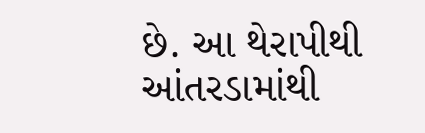છે. આ થેરાપીથી આંતરડામાંથી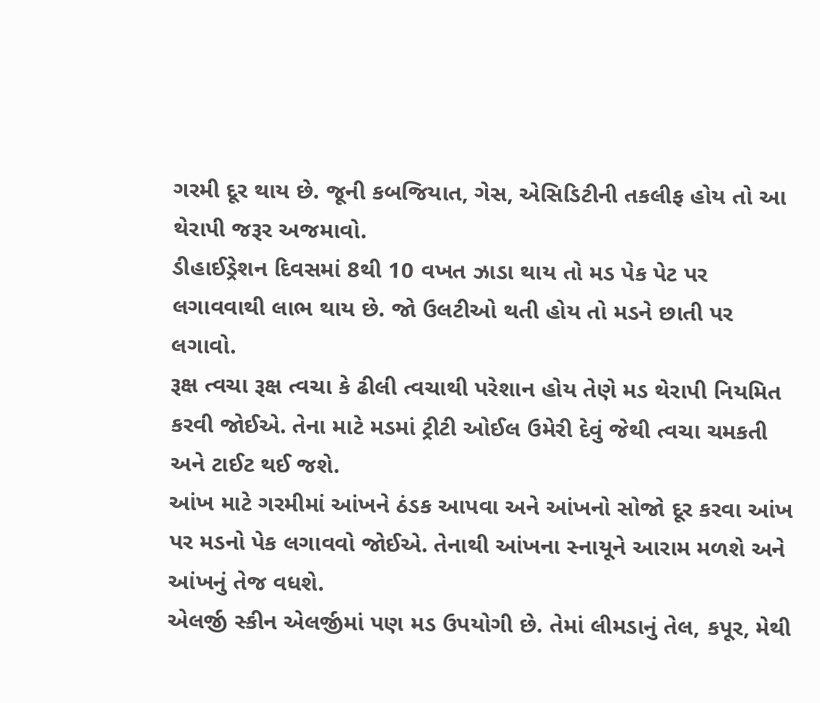ગરમી દૂર થાય છે. જૂની કબજિયાત, ગેસ, એસિડિટીની તકલીફ હોય તો આ થેરાપી જરૂર અજમાવો.
ડીહાઈડ્રેશન દિવસમાં 8થી 10 વખત ઝાડા થાય તો મડ પેક પેટ પર લગાવવાથી લાભ થાય છે. જો ઉલટીઓ થતી હોય તો મડને છાતી પર લગાવો.
રૂક્ષ ત્વચા રૂક્ષ ત્વચા કે ઢીલી ત્વચાથી પરેશાન હોય તેણે મડ થેરાપી નિયમિત કરવી જોઈએ. તેના માટે મડમાં ટ્રીટી ઓઈલ ઉમેરી દેવું જેથી ત્વચા ચમકતી અને ટાઈટ થઈ જશે.
આંખ માટે ગરમીમાં આંખને ઠંડક આપવા અને આંખનો સોજો દૂર કરવા આંખ પર મડનો પેક લગાવવો જોઈએ. તેનાથી આંખના સ્નાયૂને આરામ મળશે અને આંખનું તેજ વધશે.
એલર્જી સ્કીન એલર્જીમાં પણ મડ ઉપયોગી છે. તેમાં લીમડાનું તેલ, કપૂર, મેથી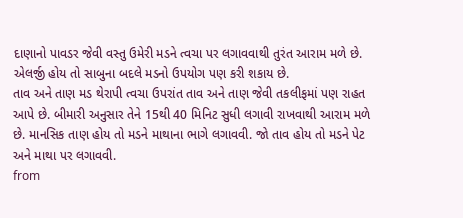દાણાનો પાવડર જેવી વસ્તુ ઉમેરી મડને ત્વચા પર લગાવવાથી તુરંત આરામ મળે છે. એલર્જી હોય તો સાબુના બદલે મડનો ઉપયોગ પણ કરી શકાય છે.
તાવ અને તાણ મડ થેરાપી ત્વચા ઉપરાંત તાવ અને તાણ જેવી તકલીફમાં પણ રાહત આપે છે. બીમારી અનુસાર તેને 15થી 40 મિનિટ સુધી લગાવી રાખવાથી આરામ મળે છે. માનસિક તાણ હોય તો મડને માથાના ભાગે લગાવવી. જો તાવ હોય તો મડને પેટ અને માથા પર લગાવવી.
from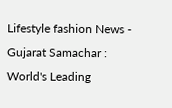Lifestyle fashion News - Gujarat Samachar : World's Leading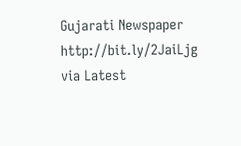Gujarati Newspaper http://bit.ly/2JaiLjg
via Latest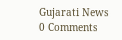Gujarati News
0 Comments